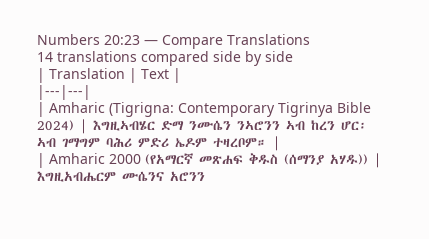Numbers 20:23 — Compare Translations
14 translations compared side by side
| Translation | Text |
|---|---|
| Amharic (Tigrigna: Contemporary Tigrinya Bible 2024) | እግዚኣብሄር ድማ ንሙሴን ንኣሮንን ኣብ ከረን ሆር፡ ኣብ ገማግም ባሕሪ ምድሪ ኤዶም ተዛረቦም። |
| Amharic 2000 (የአማርኛ መጽሐፍ ቅዱስ (ሰማንያ አሃዱ)) | እግዚአብሔርም ሙሴንና አሮንን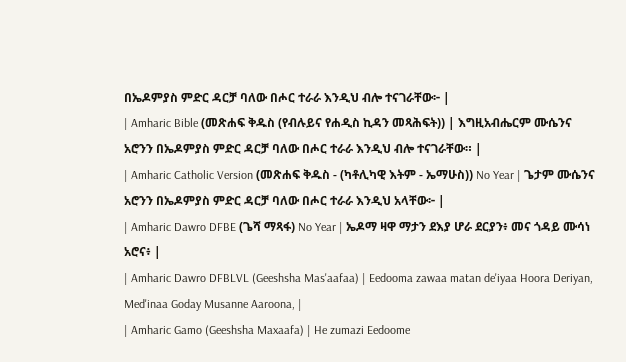በኤዶምያስ ምድር ዳርቻ ባለው በሖር ተራራ እንዲህ ብሎ ተናገራቸው፦ |
| Amharic Bible (መጽሐፍ ቅዱስ (የብሉይና የሐዲስ ኪዳን መጻሕፍት)) | እግዚአብሔርም ሙሴንና አሮንን በኤዶምያስ ምድር ዳርቻ ባለው በሖር ተራራ እንዲህ ብሎ ተናገራቸው። |
| Amharic Catholic Version (መጽሐፍ ቅዱስ - (ካቶሊካዊ እትም - ኤማሁስ)) No Year | ጌታም ሙሴንና አሮንን በኤዶምያስ ምድር ዳርቻ ባለው በሖር ተራራ እንዲህ አላቸው፦ |
| Amharic Dawro DFBE (ጌሻ ማጻፋ) No Year | ኤዶማ ዛዋ ማታን ደእያ ሆራ ደርያን፥ መና ጎዳይ ሙሳነ አሮና፥ |
| Amharic Dawro DFBLVL (Geeshsha Mas'aafaa) | Eedooma zawaa matan de'iyaa Hoora Deriyan, Med'inaa Goday Musanne Aaroona, |
| Amharic Gamo (Geeshsha Maxaafa) | He zumazi Eedoome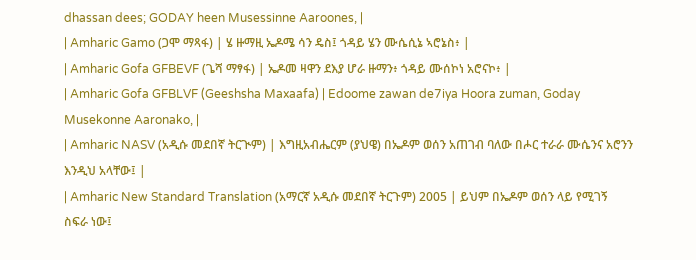dhassan dees; GODAY heen Musessinne Aaroones, |
| Amharic Gamo (ጋሞ ማጻፋ) | ሄ ዙማዚ ኤዶሜ ሳን ዴስ፤ ጎዳይ ሄን ሙሴሲኔ ኣሮኔስ፥ |
| Amharic Gofa GFBEVF (ጌሻ ማፃፋ) | ኤዶመ ዛዋን ደእያ ሆራ ዙማን፥ ጎዳይ ሙሰኮነ አሮናኮ፥ |
| Amharic Gofa GFBLVF (Geeshsha Maxaafa) | Edoome zawan de7iya Hoora zuman, Goday Musekonne Aaronako, |
| Amharic NASV (አዲሱ መደበኛ ትርጒም) | እግዚአብሔርም (ያህዌ) በኤዶም ወሰን አጠገብ ባለው በሖር ተራራ ሙሴንና አሮንን እንዲህ አላቸው፤ |
| Amharic New Standard Translation (አማርኛ አዲሱ መደበኛ ትርጉም) 2005 | ይህም በኤዶም ወሰን ላይ የሚገኝ ስፍራ ነው፤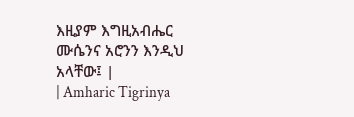እዚያም እግዚአብሔር ሙሴንና አሮንን እንዲህ አላቸው፤ |
| Amharic Tigrinya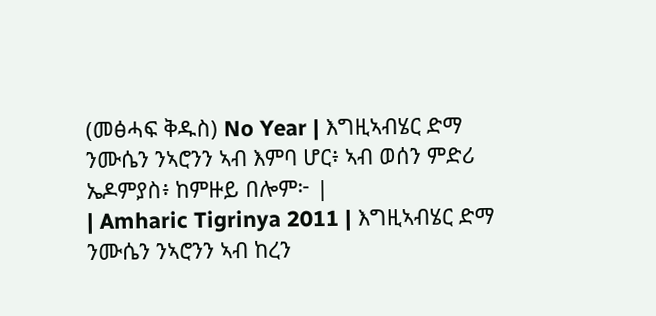(መፅሓፍ ቅዱስ) No Year | እግዚኣብሄር ድማ ንሙሴን ንኣሮንን ኣብ እምባ ሆር፥ ኣብ ወሰን ምድሪ ኤዶምያስ፥ ከምዙይ በሎም፦ |
| Amharic Tigrinya 2011 | እግዚኣብሄር ድማ ንሙሴን ንኣሮንን ኣብ ከረን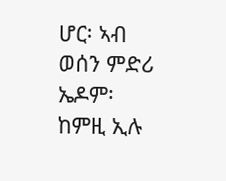ሆር፡ ኣብ ወሰን ምድሪ ኤዶም፡ ከምዚ ኢሉ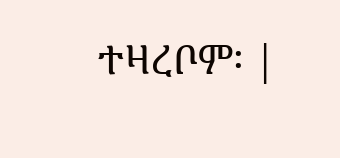ተዛረቦም፡ |